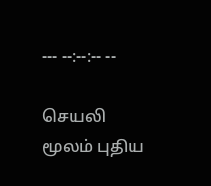--- --:--:-- --

செயலி மூலம் புதிய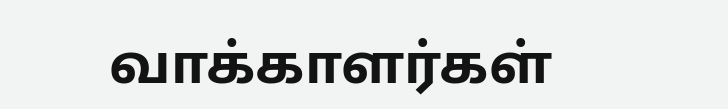வாக்காளர்கள்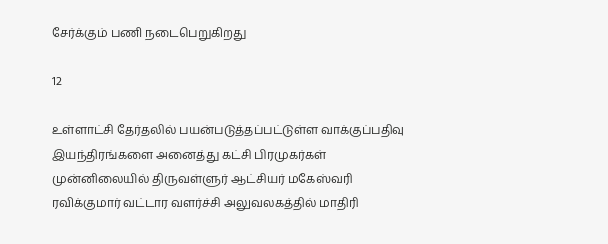சேர்க்கும் பணி நடைபெறுகிறது

12

உள்ளாட்சி தேர்தலில் பயன்படுத்தப்பட்டுள்ள வாக்குப்பதிவு இயந்திரங்களை அனைத்து கட்சி பிரமுகர்கள் முன்னிலையில் திருவள்ளுர் ஆட்சியர் மகேஸ்வரி ரவிக்குமார் வட்டார வளர்ச்சி அலுவலகத்தில் மாதிரி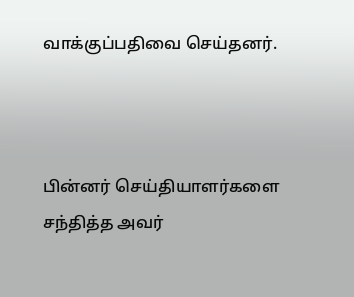வாக்குப்பதிவை செய்தனர்.



பின்னர் செய்தியாளர்களை சந்தித்த அவர்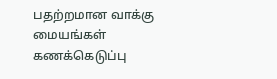பதற்றமான வாக்கு மையங்கள் கணக்கெடுப்பு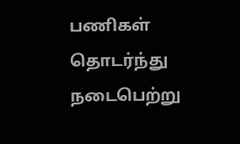பணிகள் தொடர்ந்து நடைபெற்று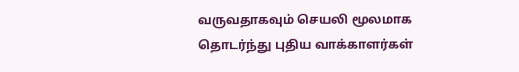வருவதாகவும் செயலி மூலமாக தொடர்ந்து புதிய வாக்காளர்கள்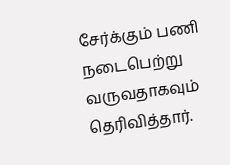சேர்க்கும் பணி நடைபெற்று வருவதாகவும் தெரிவித்தார்.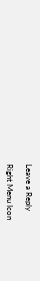Leave a Reply

Right Menu Icon